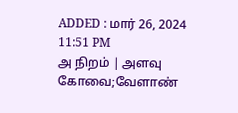ADDED : மார் 26, 2024 11:51 PM
அ நிறம் | அளவு
கோவை;வேளாண்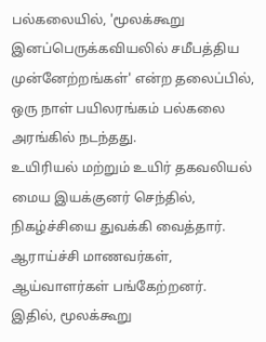பல்கலையில், 'மூலக்கூறு இனப்பெருக்கவியலில் சமீபத்திய முன்னேற்றங்கள்' என்ற தலைப்பில், ஒரு நாள் பயிலரங்கம் பல்கலை அரங்கில் நடந்தது.
உயிரியல் மற்றும் உயிர் தகவலியல் மைய இயக்குனர் செந்தில், நிகழ்ச்சியை துவக்கி வைத்தார். ஆராய்ச்சி மாணவர்கள், ஆய்வாளர்கள் பங்கேற்றனர்.
இதில், மூலக்கூறு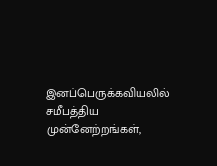இனப்பெருக்கவியலில் சமீபத்திய முன்னேற்றங்கள்,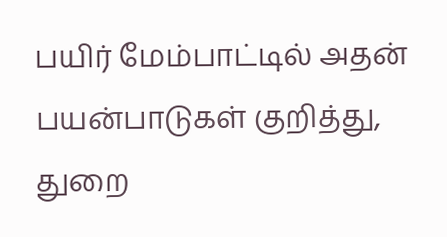பயிர் மேம்பாட்டில் அதன் பயன்பாடுகள் குறித்து, துறை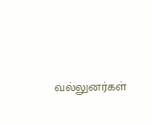வல்லுனர்கள்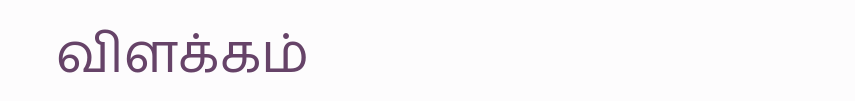விளக்கம்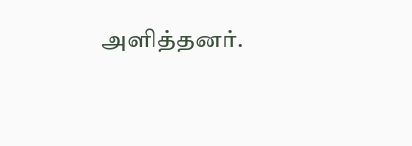அளித்தனர்.